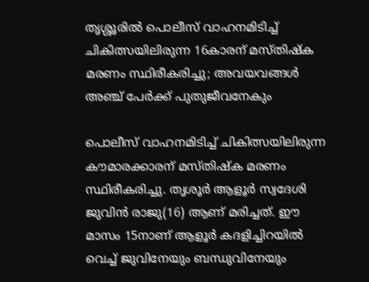തൃശ്ശൂരിൽ പൊലീസ് വാഹനമിടിച്ച് ചികിത്സയിലിരുന്ന 16കാരന് മസ്തിഷ്‌ക മരണം സ്ഥിരീകരിച്ചു; അവയവങ്ങൾ അഞ്ച് പേര്‍ക്ക് പുതുജീവനേകും

പൊലീസ് വാഹനമിടിച്ച് ചികിത്സയിലിരുന്ന കൗമാരക്കാരന് മസ്തിഷ്‌ക മരണം സ്ഥിരീകരിച്ചു. തൃശൂര്‍ ആളൂര്‍ സ്വദേശി ജുവിന്‍ രാജു(16) ആണ് മരിച്ചത്. ഈ മാസം 15നാണ് ആളൂര്‍ കദളിച്ചിറയില്‍ വെച്ച് ജുവിനേയും ബന്ധുവിനേയും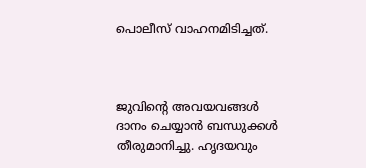പൊലീസ് വാഹനമിടിച്ചത്.



ജുവിന്റെ അവയവങ്ങള്‍ ദാനം ചെയ്യാന്‍ ബന്ധുക്കള്‍ തീരുമാനിച്ചു. ഹൃദയവും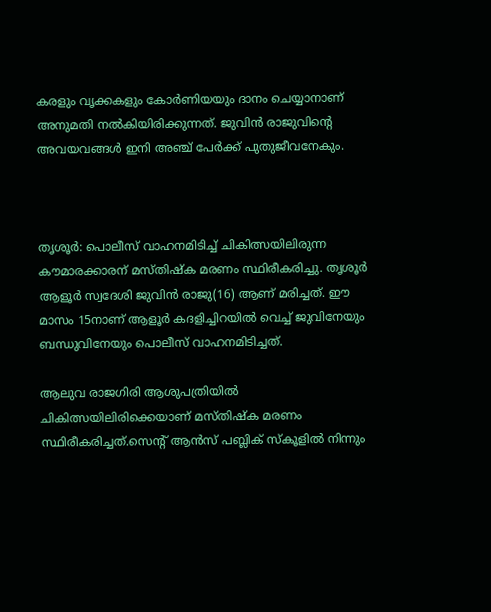കരളും വൃക്കകളും കോര്‍ണിയയും ദാനം ചെയ്യാനാണ് അനുമതി നല്‍കിയിരിക്കുന്നത്. ജുവിന്‍ രാജുവിന്റെ അവയവങ്ങള്‍ ഇനി അഞ്ച് പേര്‍ക്ക് പുതുജീവനേകും.



തൃശൂര്‍: പൊലീസ് വാഹനമിടിച്ച് ചികിത്സയിലിരുന്ന കൗമാരക്കാരന് മസ്തിഷ്‌ക മരണം സ്ഥിരീകരിച്ചു. തൃശൂര്‍ ആളൂര്‍ സ്വദേശി ജുവിന്‍ രാജു(16) ആണ് മരിച്ചത്. ഈ മാസം 15നാണ് ആളൂര്‍ കദളിച്ചിറയില്‍ വെച്ച് ജുവിനേയും ബന്ധുവിനേയും പൊലീസ് വാഹനമിടിച്ചത്.

ആലുവ രാജഗിരി ആശുപത്രിയില്‍ ചികിത്സയിലിരിക്കെയാണ് മസ്തിഷ്‌ക മരണം സ്ഥിരീകരിച്ചത്.സെന്റ് ആൻസ് പബ്ലിക് സ്കൂളില്‍ നിന്നും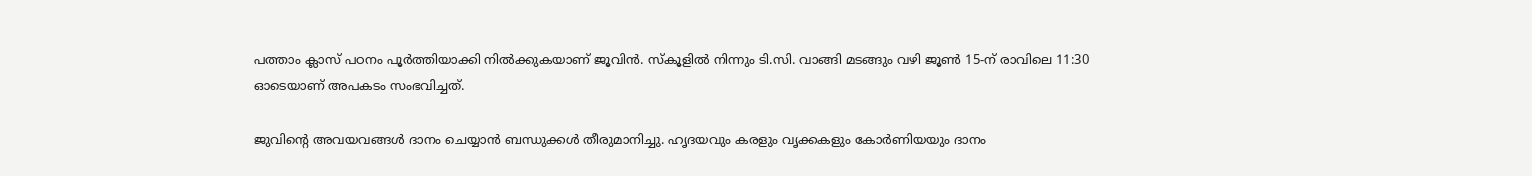പത്താം ക്ലാസ് പഠനം പൂർത്തിയാക്കി നില്‍ക്കുകയാണ് ജൂവിൻ. സ്കൂളില്‍ നിന്നും ടി.സി. വാങ്ങി മടങ്ങും വഴി ജൂണ്‍ 15-ന് രാവിലെ 11:30 ഓടെയാണ് അപകടം സംഭവിച്ചത്.

ജുവിന്റെ അവയവങ്ങള്‍ ദാനം ചെയ്യാന്‍ ബന്ധുക്കള്‍ തീരുമാനിച്ചു. ഹൃദയവും കരളും വൃക്കകളും കോര്‍ണിയയും ദാനം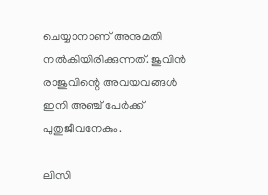ചെയ്യാനാണ് അനുമതി നല്‍കിയിരിക്കുന്നത്. ജുവിന്‍ രാജുവിന്റെ അവയവങ്ങള്‍ ഇനി അഞ്ച് പേര്‍ക്ക് പുതുജീവനേകും.

ലിസി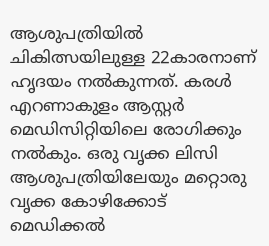ആശുപത്രിയില്‍ ചികിത്സയിലുള്ള 22കാരനാണ് ഹൃദയം നല്‍കുന്നത്. കരള്‍ എറണാകുളം ആസ്റ്റര്‍ മെഡിസിറ്റിയിലെ രോഗിക്കും നല്‍കും. ഒരു വൃക്ക ലിസി ആശുപത്രിയിലേയും മറ്റൊരു വൃക്ക കോഴിക്കോട് മെഡിക്കല്‍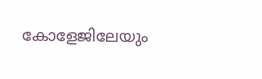കോളേജിലേയും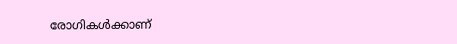രോഗികള്‍ക്കാണ്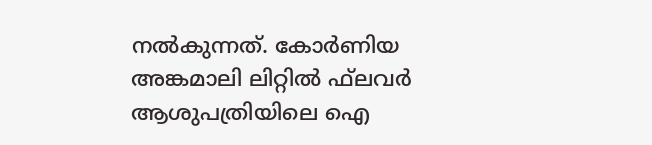നല്‍കുന്നത്. കോര്‍ണിയ അങ്കമാലി ലിറ്റില്‍ ഫ്‌ലവര്‍ ആശുപത്രിയിലെ ഐ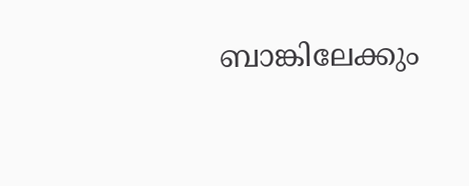ബാങ്കിലേക്കും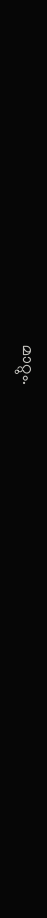മാറ്റും.